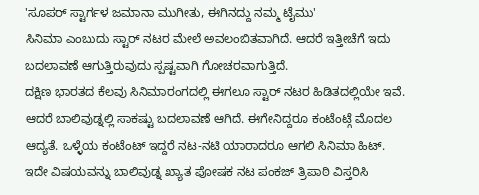'ಸೂಪರ್ ಸ್ಟಾರ್ಗಳ ಜಮಾನಾ ಮುಗೀತು, ಈಗಿನದ್ದು ನಮ್ಮ ಟೈಮು'
ಸಿನಿಮಾ ಎಂಬುದು ಸ್ಟಾರ್ ನಟರ ಮೇಲೆ ಅವಲಂಬಿತವಾಗಿದೆ. ಆದರೆ ಇತ್ತೀಚೆಗೆ ಇದು ಬದಲಾವಣೆ ಆಗುತ್ತಿರುವುದು ಸ್ಪಷ್ಟವಾಗಿ ಗೋಚರವಾಗುತ್ತಿದೆ.
ದಕ್ಷಿಣ ಭಾರತದ ಕೆಲವು ಸಿನಿಮಾರಂಗದಲ್ಲಿ ಈಗಲೂ ಸ್ಟಾರ್ ನಟರ ಹಿಡಿತದಲ್ಲಿಯೇ ಇವೆ. ಆದರೆ ಬಾಲಿವುಡ್ನಲ್ಲಿ ಸಾಕಷ್ಟು ಬದಲಾವಣೆ ಆಗಿದೆ. ಈಗೇನಿದ್ದರೂ ಕಂಟೆಂಟ್ಗೆ ಮೊದಲ ಆದ್ಯತೆ. ಒಳ್ಳೆಯ ಕಂಟೆಂಟ್ ಇದ್ದರೆ ನಟ-ನಟಿ ಯಾರಾದರೂ ಆಗಲಿ ಸಿನಿಮಾ ಹಿಟ್.
ಇದೇ ವಿಷಯವನ್ನು ಬಾಲಿವುಡ್ನ ಖ್ಯಾತ ಪೋಷಕ ನಟ ಪಂಕಜ್ ತ್ರಿಪಾಠಿ ವಿಸ್ತರಿಸಿ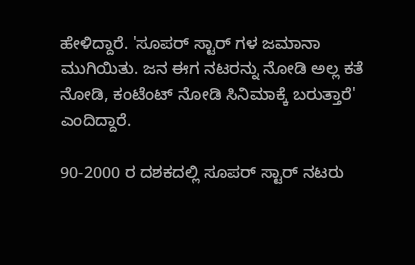ಹೇಳಿದ್ದಾರೆ. 'ಸೂಪರ್ ಸ್ಟಾರ್ ಗಳ ಜಮಾನಾ ಮುಗಿಯಿತು. ಜನ ಈಗ ನಟರನ್ನು ನೋಡಿ ಅಲ್ಲ ಕತೆ ನೋಡಿ, ಕಂಟೆಂಟ್ ನೋಡಿ ಸಿನಿಮಾಕ್ಕೆ ಬರುತ್ತಾರೆ' ಎಂದಿದ್ದಾರೆ.

90-2000 ರ ದಶಕದಲ್ಲಿ ಸೂಪರ್ ಸ್ಟಾರ್ ನಟರು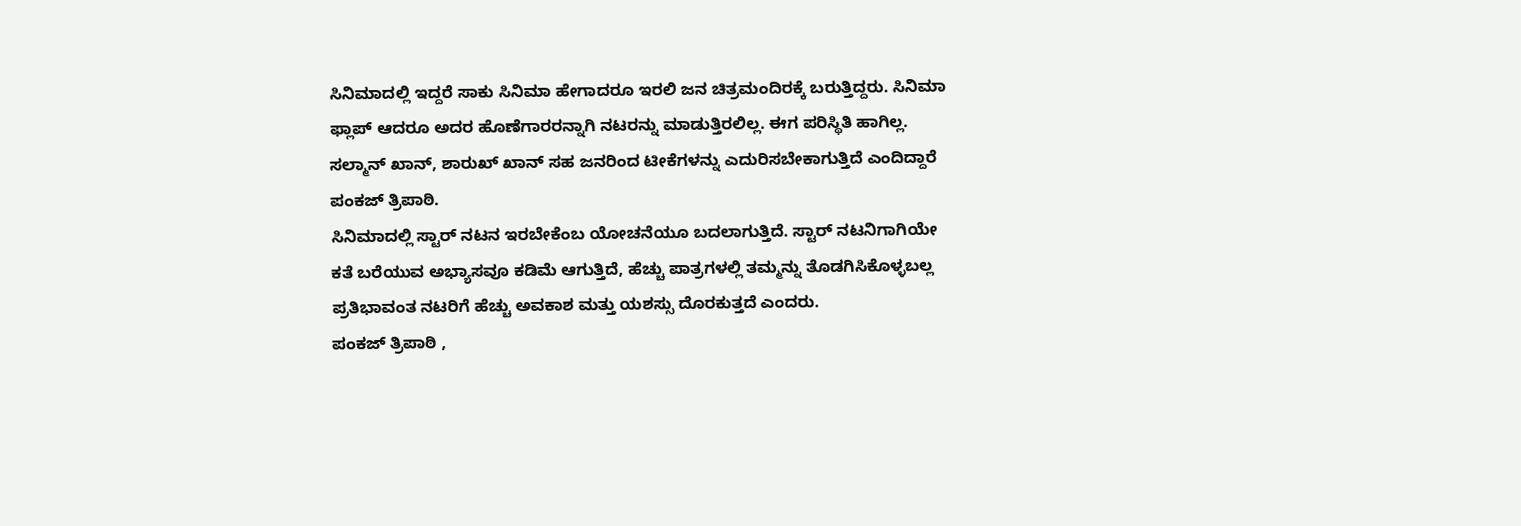ಸಿನಿಮಾದಲ್ಲಿ ಇದ್ದರೆ ಸಾಕು ಸಿನಿಮಾ ಹೇಗಾದರೂ ಇರಲಿ ಜನ ಚಿತ್ರಮಂದಿರಕ್ಕೆ ಬರುತ್ತಿದ್ದರು. ಸಿನಿಮಾ ಫ್ಲಾಪ್ ಆದರೂ ಅದರ ಹೊಣೆಗಾರರನ್ನಾಗಿ ನಟರನ್ನು ಮಾಡುತ್ತಿರಲಿಲ್ಲ. ಈಗ ಪರಿಸ್ಥಿತಿ ಹಾಗಿಲ್ಲ. ಸಲ್ಮಾನ್ ಖಾನ್, ಶಾರುಖ್ ಖಾನ್ ಸಹ ಜನರಿಂದ ಟೀಕೆಗಳನ್ನು ಎದುರಿಸಬೇಕಾಗುತ್ತಿದೆ ಎಂದಿದ್ದಾರೆ ಪಂಕಜ್ ತ್ರಿಪಾಠಿ.
ಸಿನಿಮಾದಲ್ಲಿ ಸ್ಟಾರ್ ನಟನ ಇರಬೇಕೆಂಬ ಯೋಚನೆಯೂ ಬದಲಾಗುತ್ತಿದೆ. ಸ್ಟಾರ್ ನಟನಿಗಾಗಿಯೇ ಕತೆ ಬರೆಯುವ ಅಭ್ಯಾಸವೂ ಕಡಿಮೆ ಆಗುತ್ತಿದೆ, ಹೆಚ್ಚು ಪಾತ್ರಗಳಲ್ಲಿ ತಮ್ಮನ್ನು ತೊಡಗಿಸಿಕೊಳ್ಳಬಲ್ಲ ಪ್ರತಿಭಾವಂತ ನಟರಿಗೆ ಹೆಚ್ಚು ಅವಕಾಶ ಮತ್ತು ಯಶಸ್ಸು ದೊರಕುತ್ತದೆ ಎಂದರು.
ಪಂಕಜ್ ತ್ರಿಪಾಠಿ ,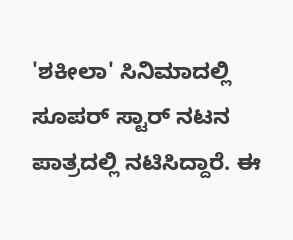'ಶಕೀಲಾ' ಸಿನಿಮಾದಲ್ಲಿ ಸೂಪರ್ ಸ್ಟಾರ್ ನಟನ ಪಾತ್ರದಲ್ಲಿ ನಟಿಸಿದ್ದಾರೆ. ಈ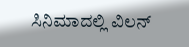ಸಿನಿಮಾದಲ್ಲಿ ವಿಲನ್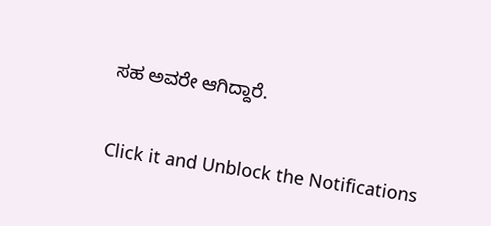ಸಹ ಅವರೇ ಆಗಿದ್ದಾರೆ.


Click it and Unblock the Notifications